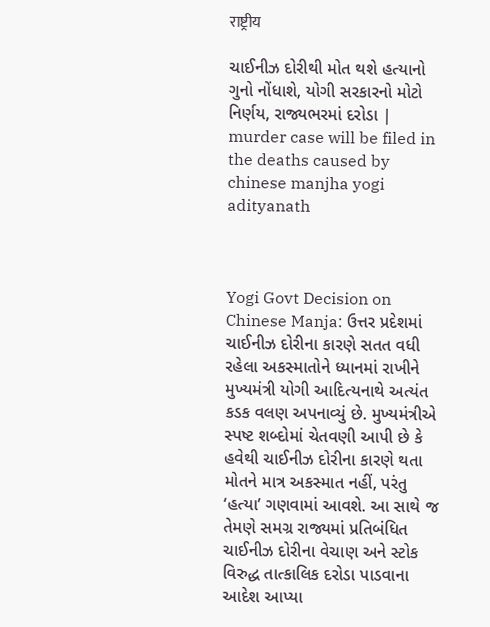राष्ट्रीय

ચાઈનીઝ દોરીથી મોત થશે હત્યાનો ગુનો નોંધાશે, યોગી સરકારનો મોટો નિર્ણય, રાજ્યભરમાં દરોડા | murder case will be filed in the deaths caused by chinese manjha yogi adityanath



Yogi Govt Decision on Chinese Manja: ઉત્તર પ્રદેશમાં ચાઈનીઝ દોરીના કારણે સતત વધી રહેલા અકસ્માતોને ધ્યાનમાં રાખીને મુખ્યમંત્રી યોગી આદિત્યનાથે અત્યંત કડક વલણ અપનાવ્યું છે. મુખ્યમંત્રીએ સ્પષ્ટ શબ્દોમાં ચેતવણી આપી છે કે હવેથી ચાઈનીઝ દોરીના કારણે થતા મોતને માત્ર અકસ્માત નહીં, પરંતુ ‘હત્યા’ ગણવામાં આવશે. આ સાથે જ તેમણે સમગ્ર રાજ્યમાં પ્રતિબંધિત ચાઈનીઝ દોરીના વેચાણ અને સ્ટોક વિરુદ્ધ તાત્કાલિક દરોડા પાડવાના આદેશ આપ્યા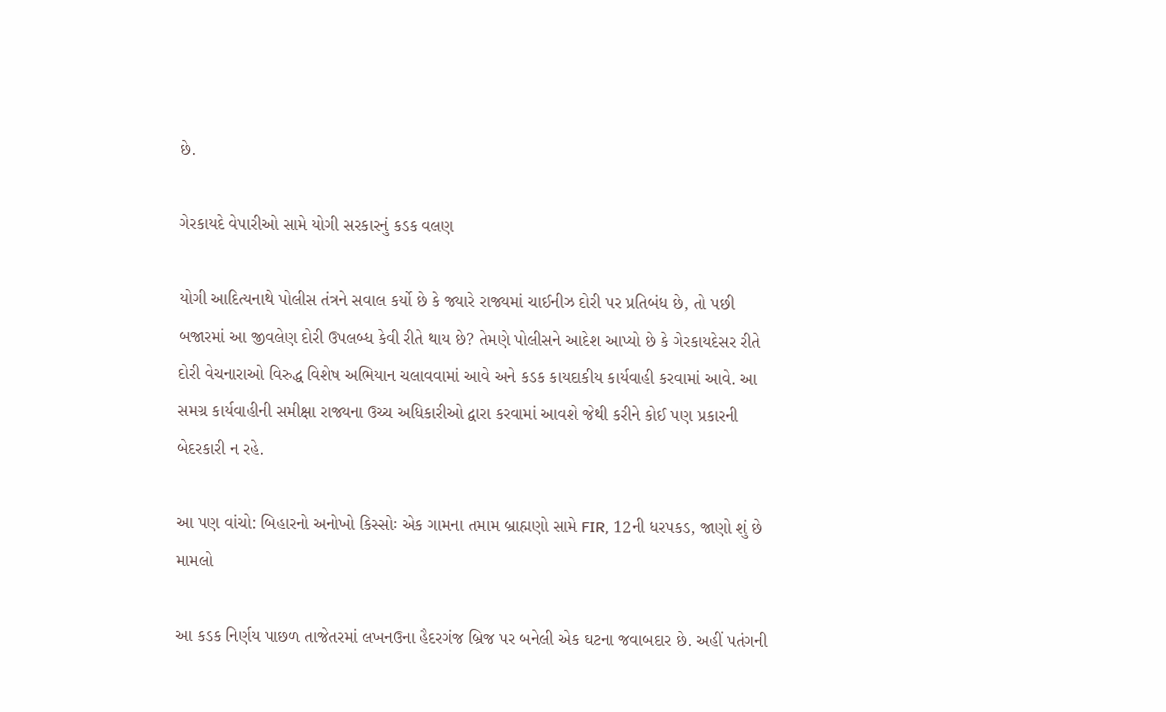છે.

ગેરકાયદે વેપારીઓ સામે યોગી સરકારનું કડક વલણ

યોગી આદિત્યનાથે પોલીસ તંત્રને સવાલ કર્યો છે કે જ્યારે રાજ્યમાં ચાઈનીઝ દોરી પર પ્રતિબંધ છે, તો પછી બજારમાં આ જીવલેણ દોરી ઉપલબ્ધ કેવી રીતે થાય છે? તેમણે પોલીસને આદેશ આપ્યો છે કે ગેરકાયદેસર રીતે દોરી વેચનારાઓ વિરુદ્ધ વિશેષ અભિયાન ચલાવવામાં આવે અને કડક કાયદાકીય કાર્યવાહી કરવામાં આવે. આ સમગ્ર કાર્યવાહીની સમીક્ષા રાજ્યના ઉચ્ચ અધિકારીઓ દ્વારા કરવામાં આવશે જેથી કરીને કોઈ પણ પ્રકારની બેદરકારી ન રહે.

આ પણ વાંચો: બિહારનો અનોખો કિસ્સોઃ એક ગામના તમામ બ્રાહ્મણો સામે FIR, 12ની ધરપકડ, જાણો શું છે મામલો

આ કડક નિર્ણય પાછળ તાજેતરમાં લખનઉના હૈદરગંજ બ્રિજ પર બનેલી એક ઘટના જવાબદાર છે. અહીં પતંગની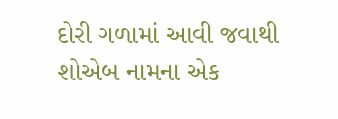દોરી ગળામાં આવી જવાથી શોએબ નામના એક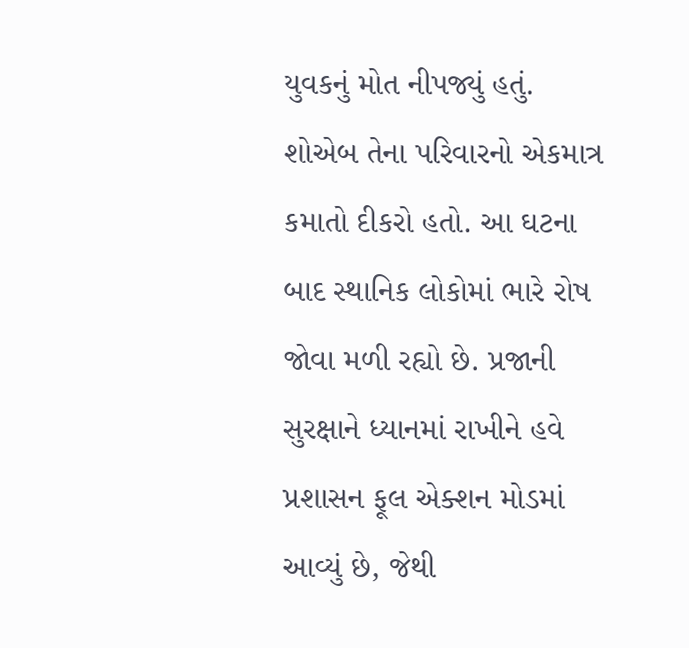યુવકનું મોત નીપજ્યું હતું. શોએબ તેના પરિવારનો એકમાત્ર કમાતો દીકરો હતો. આ ઘટના બાદ સ્થાનિક લોકોમાં ભારે રોષ જોવા મળી રહ્યો છે. પ્રજાની સુરક્ષાને ધ્યાનમાં રાખીને હવે પ્રશાસન ફૂલ એક્શન મોડમાં આવ્યું છે, જેથી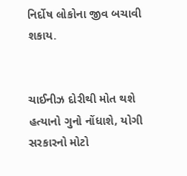નિર્દોષ લોકોના જીવ બચાવી શકાય.


ચાઈનીઝ દોરીથી મોત થશે હત્યાનો ગુનો નોંધાશે, યોગી સરકારનો મોટો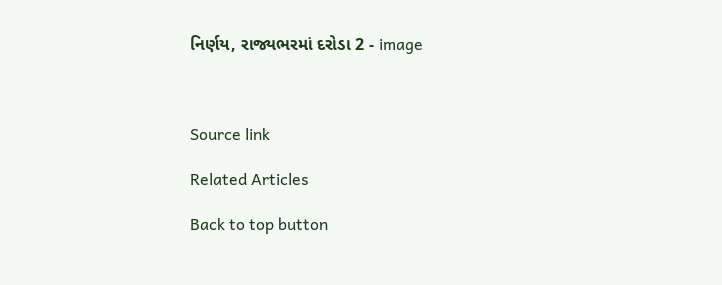નિર્ણય, રાજ્યભરમાં દરોડા 2 - image



Source link

Related Articles

Back to top button